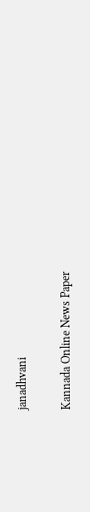janadhvani

Kannada Online News Paper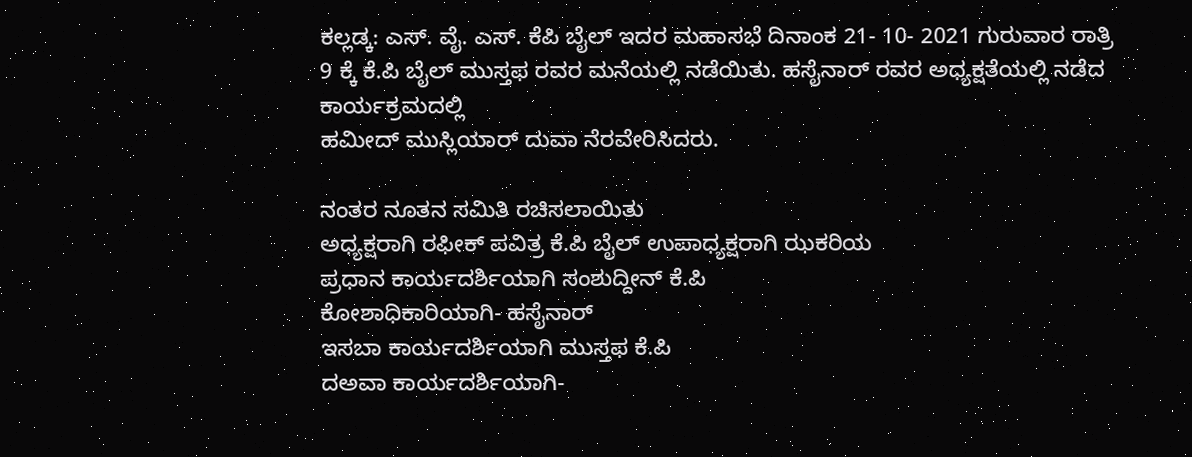ಕಲ್ಲಡ್ಕ: ಎಸ್. ವೈ. ಎಸ್. ಕೆಪಿ ಬೈಲ್ ಇದರ ಮಹಾಸಭೆ ದಿನಾಂಕ 21- 10- 2021 ಗುರುವಾರ ರಾತ್ರಿ 9 ಕ್ಕೆ ಕೆ.ಪಿ ಬೈಲ್ ಮುಸ್ತಫ ರವರ ಮನೆಯಲ್ಲಿ ನಡೆಯಿತು. ಹಸೈನಾರ್ ರವರ ಅಧ್ಯಕ್ಷತೆಯಲ್ಲಿ ನಡೆದ ಕಾರ್ಯಕ್ರಮದಲ್ಲಿ
ಹಮೀದ್ ಮುಸ್ಲಿಯಾರ್ ದುವಾ ನೆರವೇರಿಸಿದರು.

ನಂತರ ನೂತನ ಸಮಿತಿ ರಚಿಸಲಾಯಿತು
ಅಧ್ಯಕ್ಷರಾಗಿ ರಫೀಕ್ ಪವಿತ್ರ ಕೆ.ಪಿ ಬೈಲ್ ಉಪಾಧ್ಯಕ್ಷರಾಗಿ ಝಕರಿಯ
ಪ್ರಧಾನ ಕಾರ್ಯದರ್ಶಿಯಾಗಿ ಸಂಶುದ್ದೀನ್ ಕೆ.ಪಿ
ಕೋಶಾಧಿಕಾರಿಯಾಗಿ- ಹಸೈನಾರ್
ಇಸಬಾ ಕಾರ್ಯದರ್ಶಿಯಾಗಿ ಮುಸ್ತಫ ಕೆ.ಪಿ
ದಅವಾ ಕಾರ್ಯದರ್ಶಿಯಾಗಿ-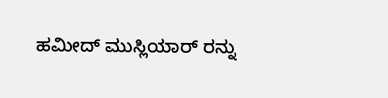ಹಮೀದ್ ಮುಸ್ಲಿಯಾರ್ ರನ್ನು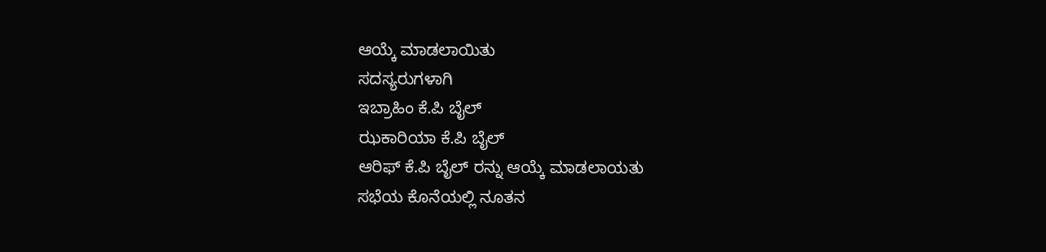ಆಯ್ಕೆ ಮಾಡಲಾಯಿತು
ಸದಸ್ಯರುಗಳಾಗಿ
ಇಬ್ರಾಹಿಂ ಕೆ.ಪಿ ಬೈಲ್
ಝಕಾರಿಯಾ ಕೆ.ಪಿ ಬೈಲ್
ಆರಿಫ್ ಕೆ.ಪಿ ಬೈಲ್ ರನ್ನು ಆಯ್ಕೆ ಮಾಡಲಾಯತು
ಸಭೆಯ ಕೊನೆಯಲ್ಲಿ ನೂತನ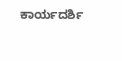ಕಾರ್ಯದರ್ಶಿ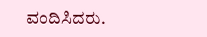ವಂದಿಸಿದರು.